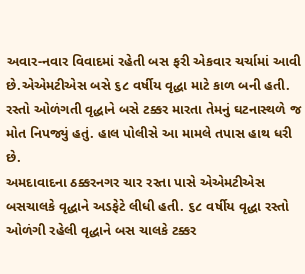અવાર-નવાર વિવાદમાં રહેતી બસ ફરી એકવાર ચર્ચામાં આવી છે.એએમટીએસ બસે ૬૮ વર્ષીય વૃદ્ધા માટે કાળ બની હતી. રસ્તો ઓળંગતી વૃદ્ધાને બસે ટક્કર મારતા તેમનું ઘટનાસ્થળે જ મોત નિપજ્યું હતું. હાલ પોલીસે આ મામલે તપાસ હાથ ધરી છે.
અમદાવાદના ઠક્કરનગર ચાર રસ્તા પાસે એએમટીએસ બસચાલકે વૃદ્ધાને અડફેટે લીધી હતી. ૬૮ વર્ષીય વૃદ્ધા રસ્તો ઓળંગી રહેલી વૃદ્ધાને બસ ચાલકે ટક્કર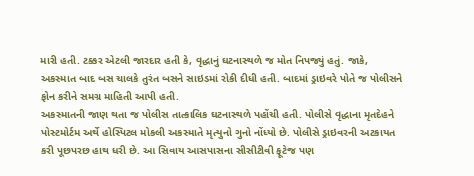મારી હતી. ટક્કર એટલી જારદાર હતી કે, વૃદ્ધાનું ઘટનાસ્થળે જ મોત નિપજ્યું હતું. જાકે, અકસ્માત બાદ બસ ચાલકે તુરંત બસને સાઇડમાં રોકી દીધી હતી. બાદમાં ડ્રાઇવરે પોતે જ પોલીસને ફોન કરીને સમગ્ર માહિતી આપી હતી.
અકસ્માતની જાણ થતા જ પોલીસ તાત્કાલિક ઘટનાસ્થળે પહોંચી હતી. પોલીસે વૃદ્ધાના મૃતદેહને પોસ્ટમોર્ટમ અર્થે હોસ્પિટલ મોકલી અકસ્માતે મૃત્યુનો ગુનો નોંધ્યો છે. પોલીસે ડ્રાઇવરની અટકાયત કરી પૂછપરછ હાથ ધરી છે. આ સિવાય આસપાસના સીસીટીવી ફૂટેજ પણ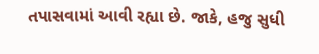તપાસવામાં આવી રહ્યા છે. જાકે, હજુ સુધી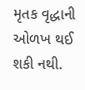મૃતક વૃદ્ધાની ઓળખ થઈ શકી નથી.